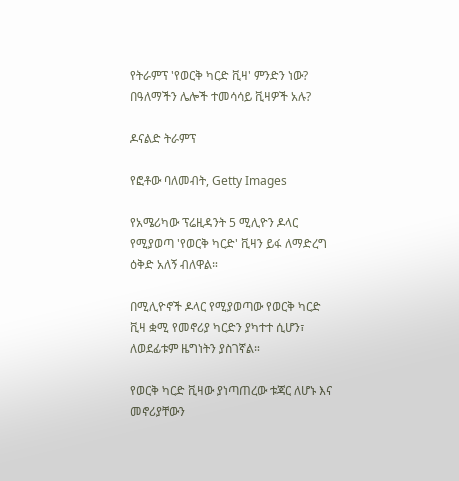የትራምፕ 'የወርቅ ካርድ ቪዛ' ምንድን ነው? በዓለማችን ሌሎች ተመሳሳይ ቪዛዎች አሉ?

ዶናልድ ትራምፕ

የፎቶው ባለመብት, Getty Images

የአሜሪካው ፕሬዚዳንት 5 ሚሊዮን ዶላር የሚያወጣ 'የወርቅ ካርድ' ቪዛን ይፋ ለማድረግ ዕቅድ አለኝ ብለዋል።

በሚሊዮኖች ዶላር የሚያወጣው የወርቅ ካርድ ቪዛ ቋሚ የመኖሪያ ካርድን ያካተተ ሲሆን፣ ለወደፊቱም ዜግነትን ያስገኛል።

የወርቅ ካርድ ቪዛው ያነጣጠረው ቱጃር ለሆኑ እና መኖሪያቸውን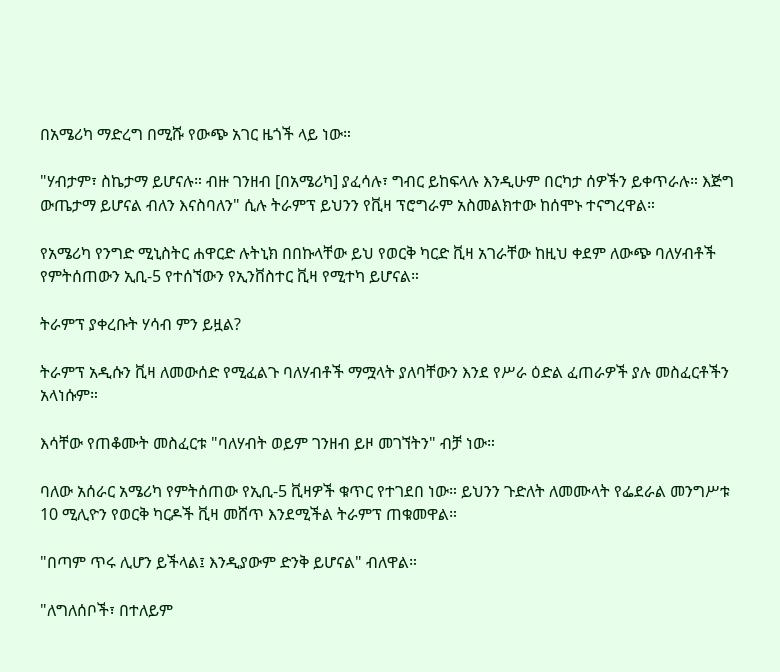በአሜሪካ ማድረግ በሚሹ የውጭ አገር ዜጎች ላይ ነው።

"ሃብታም፣ ስኬታማ ይሆናሉ። ብዙ ገንዘብ [በአሜሪካ] ያፈሳሉ፣ ግብር ይከፍላሉ እንዲሁም በርካታ ሰዎችን ይቀጥራሉ። እጅግ ውጤታማ ይሆናል ብለን እናስባለን" ሲሉ ትራምፕ ይህንን የቪዛ ፕሮግራም አስመልክተው ከሰሞኑ ተናግረዋል።

የአሜሪካ የንግድ ሚኒስትር ሐዋርድ ሉትኒክ በበኩላቸው ይህ የወርቅ ካርድ ቪዛ አገራቸው ከዚህ ቀደም ለውጭ ባለሃብቶች የምትሰጠውን ኢቢ-5 የተሰኘውን የኢንቨስተር ቪዛ የሚተካ ይሆናል።

ትራምፕ ያቀረቡት ሃሳብ ምን ይዟል?

ትራምፕ አዲሱን ቪዛ ለመውሰድ የሚፈልጉ ባለሃብቶች ማሟላት ያለባቸውን እንደ የሥራ ዕድል ፈጠራዎች ያሉ መስፈርቶችን አላነሱም።

እሳቸው የጠቆሙት መስፈርቱ "ባለሃብት ወይም ገንዘብ ይዞ መገኘትን" ብቻ ነው።

ባለው አሰራር አሜሪካ የምትሰጠው የኢቢ-5 ቪዛዎች ቁጥር የተገደበ ነው። ይህንን ጉድለት ለመሙላት የፌደራል መንግሥቱ 10 ሚሊዮን የወርቅ ካርዶች ቪዛ መሸጥ እንደሚችል ትራምፕ ጠቁመዋል።

"በጣም ጥሩ ሊሆን ይችላል፤ እንዲያውም ድንቅ ይሆናል" ብለዋል።

"ለግለሰቦች፣ በተለይም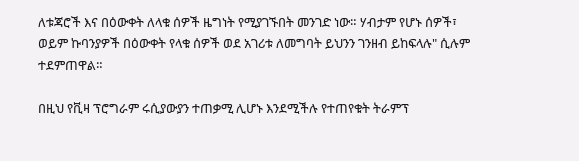ለቱጃሮች እና በዕውቀት ለላቁ ሰዎች ዜግነት የሚያገኙበት መንገድ ነው። ሃብታም የሆኑ ሰዎች፣ ወይም ኩባንያዎች በዕውቀት የላቁ ሰዎች ወደ አገሪቱ ለመግባት ይህንን ገንዘብ ይከፍላሉ" ሲሉም ተደምጠዋል።

በዚህ የቪዛ ፕሮግራም ሩሲያውያን ተጠቃሚ ሊሆኑ እንደሚችሉ የተጠየቁት ትራምፕ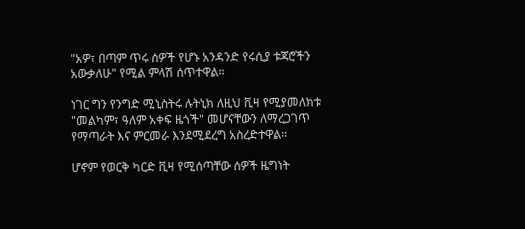"አዎ፣ በጣም ጥሩ ሰዎች የሆኑ አንዳንድ የሩሲያ ቱጃሮችን አውቃለሁ" የሚል ምላሽ ሰጥተዋል።

ነገር ግን የንግድ ሚኒስትሩ ሉትኒክ ለዚህ ቪዛ የሚያመለክቱ "መልካም፣ ዓለም አቀፍ ዜጎች" መሆናቸውን ለማረጋገጥ የማጣራት እና ምርመራ እንደሚደረግ አስረድተዋል።

ሆኖም የወርቅ ካርድ ቪዛ የሚሰጣቸው ሰዎች ዜግነት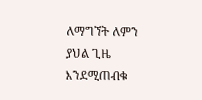ለማግኘት ለምን ያህል ጊዜ እንደሚጠብቁ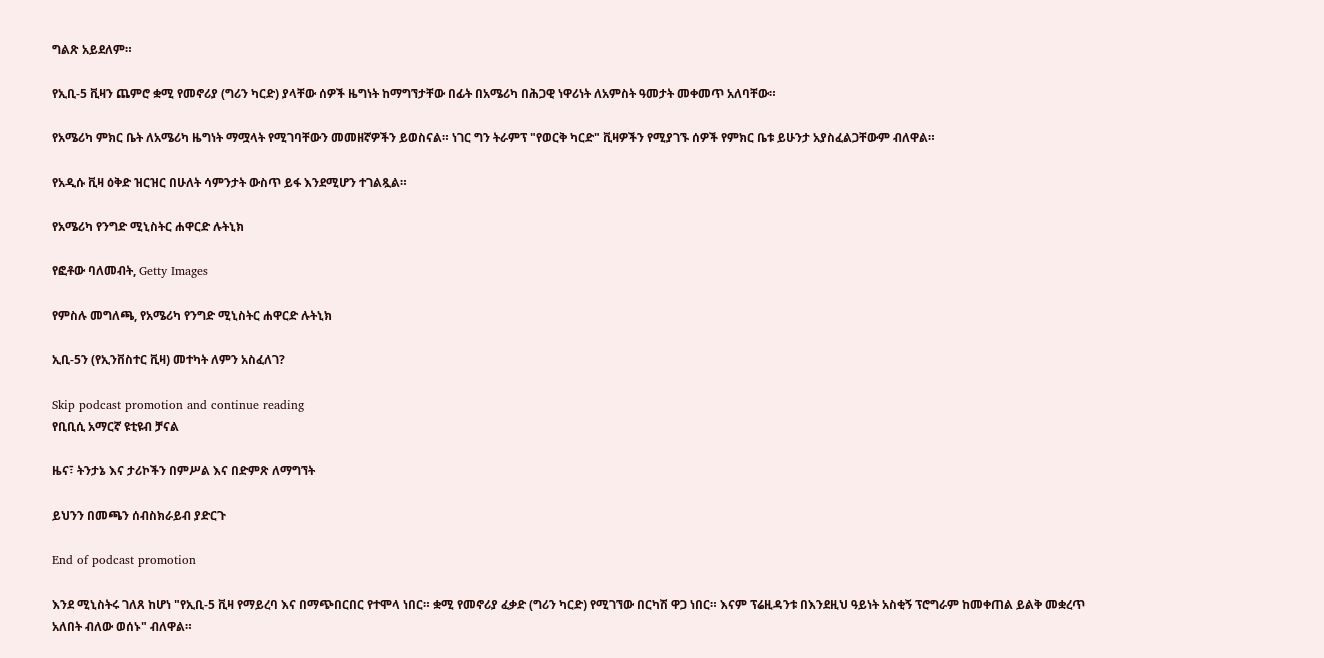ግልጽ አይደለም።

የኢቢ-5 ቪዛን ጨምሮ ቋሚ የመኖሪያ (ግሪን ካርድ) ያላቸው ሰዎች ዜግነት ከማግኘታቸው በፊት በአሜሪካ በሕጋዊ ነዋሪነት ለአምስት ዓመታት መቀመጥ አለባቸው።

የአሜሪካ ምክር ቤት ለአሜሪካ ዜግነት ማሟላት የሚገባቸውን መመዘኛዎችን ይወስናል። ነገር ግን ትራምፕ "የወርቅ ካርድ" ቪዛዎችን የሚያገኙ ሰዎች የምክር ቤቱ ይሁንታ አያስፈልጋቸውም ብለዋል።

የአዲሱ ቪዛ ዕቅድ ዝርዝር በሁለት ሳምንታት ውስጥ ይፋ እንደሚሆን ተገልጿል።

የአሜሪካ የንግድ ሚኒስትር ሐዋርድ ሉትኒክ

የፎቶው ባለመብት, Getty Images

የምስሉ መግለጫ, የአሜሪካ የንግድ ሚኒስትር ሐዋርድ ሉትኒክ

ኢቢ-5ን (የኢንቨስተር ቪዛ) መተካት ለምን አስፈለገ?

Skip podcast promotion and continue reading
የቢቢሲ አማርኛ ዩቲዩብ ቻናል

ዜና፣ ትንታኔ እና ታሪኮችን በምሥል እና በድምጽ ለማግኘት

ይህንን በመጫን ሰብስክራይብ ያድርጉ

End of podcast promotion

እንደ ሚኒስትሩ ገለጸ ከሆነ "የኢቢ-5 ቪዛ የማይረባ እና በማጭበርበር የተሞላ ነበር። ቋሚ የመኖሪያ ፈቃድ (ግሪን ካርድ) የሚገኘው በርካሽ ዋጋ ነበር። እናም ፕሬዚዳንቱ በእንደዚህ ዓይነት አስቂኝ ፕሮግራም ከመቀጠል ይልቅ መቋረጥ አለበት ብለው ወሰኑ" ብለዋል።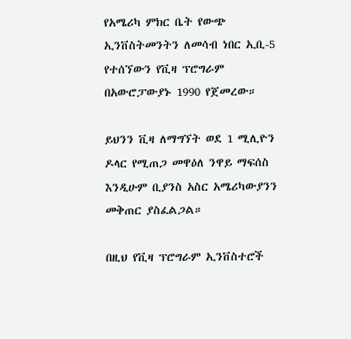የአሜሪካ ምክር ቤት የውጭ ኢንቨስትመንትን ለመሳብ ነበር ኢቢ-5 የተሰኘውን የቪዛ ፕሮግራም በአውሮፓውያኑ 1990 የጀመረው።

ይህንን ቪዛ ለማግኘት ወደ 1 ሚሊዮን ዶላር የሚጠጋ መዋዕለ ንዋይ ማፍሰስ እንዲሁም ቢያንስ አስር አሜሪካውያንን መቅጠር ያስፈልጋል።

በዚህ የቪዛ ፕሮግራም ኢንቨስተሮች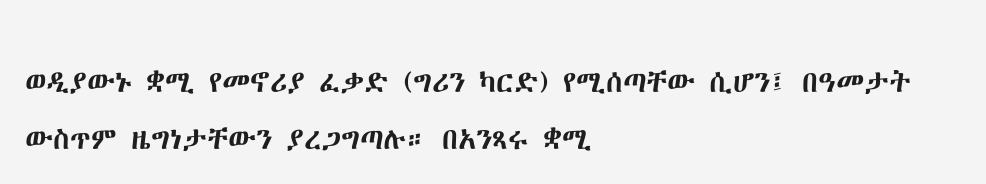ወዲያውኑ ቋሚ የመኖሪያ ፈቃድ (ግሪን ካርድ) የሚሰጣቸው ሲሆን፤ በዓመታት ውስጥም ዜግነታቸውን ያረጋግጣሉ። በአንጻሩ ቋሚ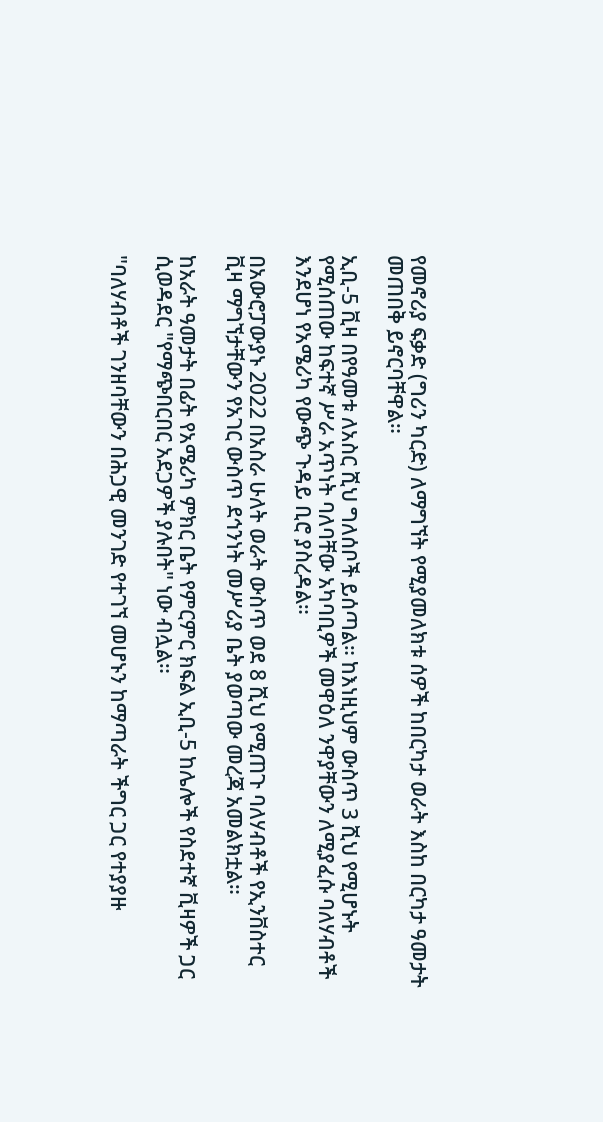የመኖሪያ ፍቃድ (ግሪን ካርድ) ለማግኘት የሚያመለክቱ ሰዎች ከበርካታ ወራት እስከ በርካታ ዓመታት መጠበቅ ይኖርባቸዋል።

ኢቢ-5 ቪዛ በየዓመቱ ለአስር ሺህ ግለሰቦች ይሰጣል። ከእነዚህም ውስጥ 3 ሺህ የሚሆኑት የሚሰጠው ከፍተኛ ሥራ አጥነት ባለባቸው አካባቢዎች መዋዕለ ንዋያቸውን ለሚያፈሱ ባለሃብቶች እንደሆነ የአሜሪካ የውጭ ጉዳይ ቢሮ ያስረዳል።

በአውሮፓውያኑ 2022 በአስራ ሁለት ወራት ውስጥ ወደ 8 ሺህ የሚጠጉ ባለሃብቶች የኢንቨስተር ቪዛ ማግኘታቸውን የአገር ውስጥ ደኅንነት መሥሪያ ቤት ያወጣው መረጃ አመልክቷል።

ከአራት ዓመታት በፊት የአሜሪካ ምክር ቤት የምርምር ክፍል ኢቢ-5 ከሌሎች የስደተኛ ቪዛዎች ጋር ሲወዳደር "የማጭበርበር አደጋዎች ያሉበት" ነው ብሏል።

"ባለሃብቶች ገንዘባቸውን በሕጋዊ መንገድ የተገኘ መሆኑን ከማጣራት ችግር ጋር የተያያዙ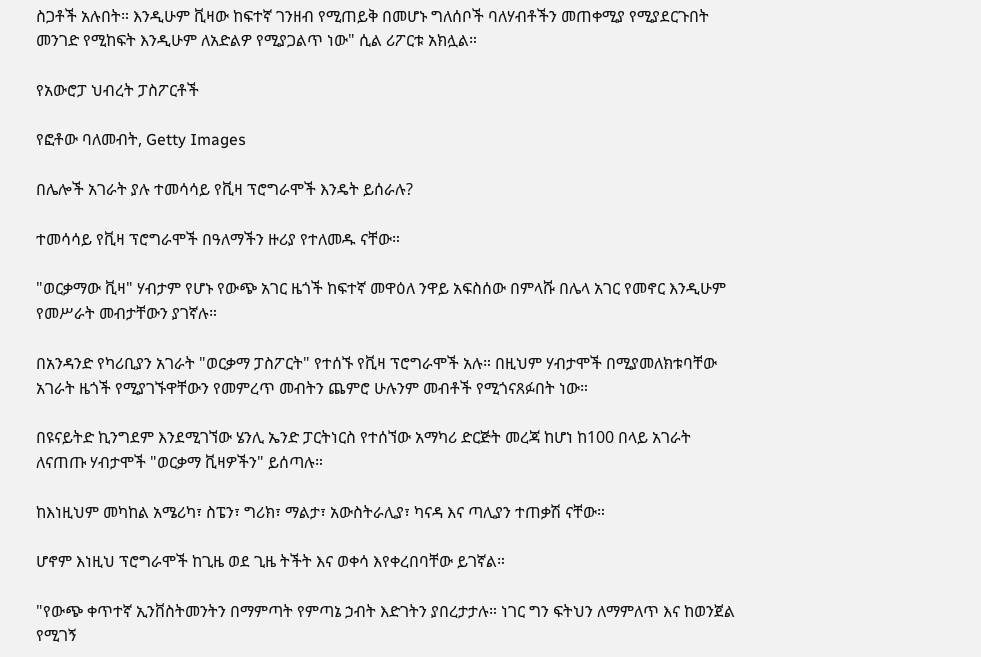ስጋቶች አሉበት። እንዲሁም ቪዛው ከፍተኛ ገንዘብ የሚጠይቅ በመሆኑ ግለሰቦች ባለሃብቶችን መጠቀሚያ የሚያደርጉበት መንገድ የሚከፍት እንዲሁም ለአድልዎ የሚያጋልጥ ነው" ሲል ሪፖርቱ አክሏል።

የአውሮፓ ህብረት ፓስፖርቶች

የፎቶው ባለመብት, Getty Images

በሌሎች አገራት ያሉ ተመሳሳይ የቪዛ ፕሮግራሞች እንዴት ይሰራሉ?

ተመሳሳይ የቪዛ ፕሮግራሞች በዓለማችን ዙሪያ የተለመዱ ናቸው።

"ወርቃማው ቪዛ" ሃብታም የሆኑ የውጭ አገር ዜጎች ከፍተኛ መዋዕለ ንዋይ አፍስሰው በምላሹ በሌላ አገር የመኖር እንዲሁም የመሥራት መብታቸውን ያገኛሉ።

በአንዳንድ የካሪቢያን አገራት "ወርቃማ ፓስፖርት" የተሰኙ የቪዛ ፕሮግራሞች አሉ። በዚህም ሃብታሞች በሚያመለክቱባቸው አገራት ዜጎች የሚያገኙዋቸውን የመምረጥ መብትን ጨምሮ ሁሉንም መብቶች የሚጎናጸፉበት ነው።

በዩናይትድ ኪንግደም እንደሚገኘው ሄንሊ ኤንድ ፓርትነርስ የተሰኘው አማካሪ ድርጅት መረጃ ከሆነ ከ100 በላይ አገራት ለናጠጡ ሃብታሞች "ወርቃማ ቪዛዎችን" ይሰጣሉ።

ከእነዚህም መካከል አሜሪካ፣ ስፔን፣ ግሪክ፣ ማልታ፣ አውስትራሊያ፣ ካናዳ እና ጣሊያን ተጠቃሽ ናቸው።

ሆኖም እነዚህ ፕሮግራሞች ከጊዜ ወደ ጊዜ ትችት እና ወቀሳ እየቀረበባቸው ይገኛል።

"የውጭ ቀጥተኛ ኢንቨስትመንትን በማምጣት የምጣኔ ኃብት እድገትን ያበረታታሉ። ነገር ግን ፍትህን ለማምለጥ እና ከወንጀል የሚገኝ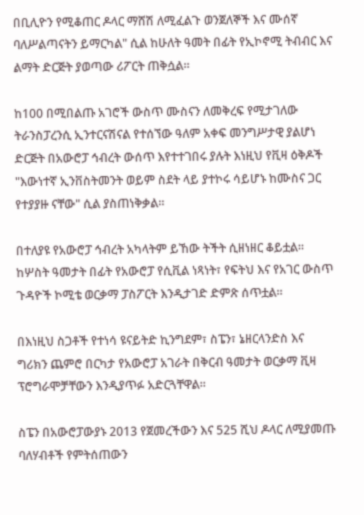በቢሊዮን የሚቆጠር ዶላር ማሸሽ ለሚፈልጉ ወንጀለኞች እና ሙሰኛ ባለሥልጣናትን ይማርካል" ሲል ከሁለት ዓመት በፊት የኢኮኖሚ ትብብር እና ልማት ድርጅት ያወጣው ሪፖርት ጠቅሷል።

ከ100 በሚበልጡ አገሮች ውስጥ ሙስናን ለመቅረፍ የሚታገለው ትራንስፓረንሲ ኢንተርናሽናል የተሰኘው ዓለም አቀፍ መንግሥታዊ ያልሆነ ድርጅት በአውሮፓ ኅብረት ውሰጥ እየተተገበሩ ያሉት እነዚህ የቪዛ ዕቅዶች "እውነተኛ ኢንቨስትመንት ወይም ስደት ላይ ያተኮሩ ሳይሆኑ ከሙስና ጋር የተያያዙ ናቸው" ሲል ያስጠነቅቃል።

በተለያዩ የአውሮፓ ኅብረት አካላትም ይኸው ትችት ሲዘነዘር ቆይቷል። ከሦስት ዓመታት በፊት የአውሮፓ የሲቪል ነጻነት፣ የፍትህ እና የአገር ውስጥ ጉዳዮች ኮሚቴ ወርቃማ ፓስፖርት እንዲታገድ ድምጽ ሰጥቷል።

በእነዚህ ስጋቶች የተነሳ ዩናይትድ ኪንግደም፣ ስፔን፣ ኔዘርላንድስ እና ግሪክን ጨምሮ በርካታ የአውሮፓ አገራት በቅርብ ዓመታት ወርቃማ ቪዛ ፕሮግራሞቻቸውን እንዲያጥፉ አድርጓቸዋል።

ስፔን በአውሮፓውያኑ 2013 የጀመረችውን እና 525 ሺህ ዶላር ለሚያመጡ ባለሃብቶች የምትሰጠውን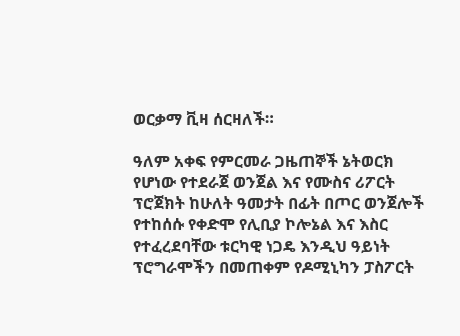ወርቃማ ቪዛ ሰርዛለች።

ዓለም አቀፍ የምርመራ ጋዜጠኞች ኔትወርክ የሆነው የተደራጀ ወንጀል እና የሙስና ሪፖርት ፕሮጀክት ከሁለት ዓመታት በፊት በጦር ወንጀሎች የተከሰሱ የቀድሞ የሊቢያ ኮሎኔል እና እስር የተፈረደባቸው ቱርካዊ ነጋዴ እንዲህ ዓይነት ፕሮግራሞችን በመጠቀም የዶሚኒካን ፓስፖርት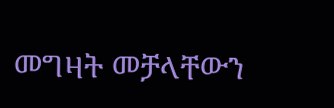መግዛት መቻላቸውን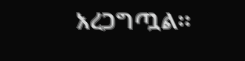አረጋግጧል።